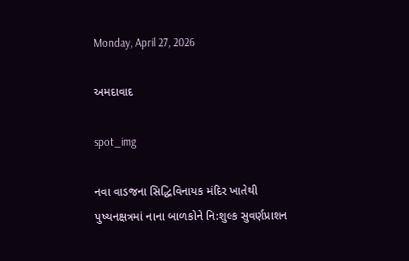Monday, April 27, 2026

અમદાવાદ

spot_img

નવા વાડજના સિદ્ધિવિનાયક મંદિર ખાતેથી પુષ્યનક્ષત્રમાં નાના બાળકોને નિ:શુલ્ક સુવર્ણપ્રાશન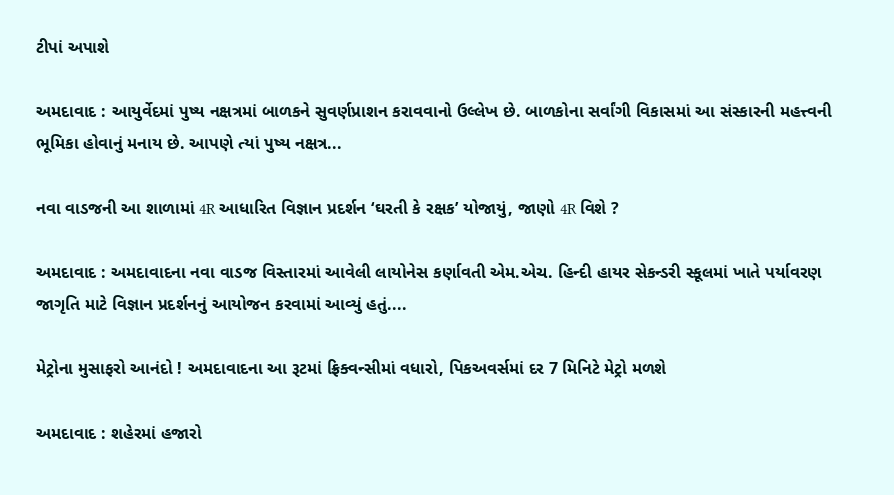ટીપાં અપાશે

અમદાવાદ : આયુર્વેદમાં પુષ્ય નક્ષત્રમાં બાળકને સુવર્ણપ્રાશન કરાવવાનો ઉલ્લેખ છે. બાળકોના સર્વાંગી વિકાસમાં આ સંસ્કારની મહત્ત્વની ભૂમિકા હોવાનું મનાય છે. આપણે ત્યાં પુષ્ય નક્ષત્ર...

નવા વાડજની આ શાળામાં 4R આધારિત વિજ્ઞાન પ્રદર્શન ‘ઘરતી કે રક્ષક’ યોજાયું, જાણો 4R વિશે ?

અમદાવાદ : અમદાવાદના નવા વાડજ વિસ્તારમાં આવેલી લાયોનેસ કર્ણાવતી એમ.એચ. હિન્દી હાયર સેકન્ડરી સ્કૂલમાં ખાતે પર્યાવરણ જાગૃતિ માટે વિજ્ઞાન પ્રદર્શનનું આયોજન કરવામાં આવ્યું હતું....

મેટ્રોના મુસાફરો આનંદો ! અમદાવાદના આ રૂટમાં ફ્રિક્વન્સીમાં વધારો, પિકઅવર્સમાં દર 7 મિનિટે મેટ્રો મળશે

અમદાવાદ : શહેરમાં હજારો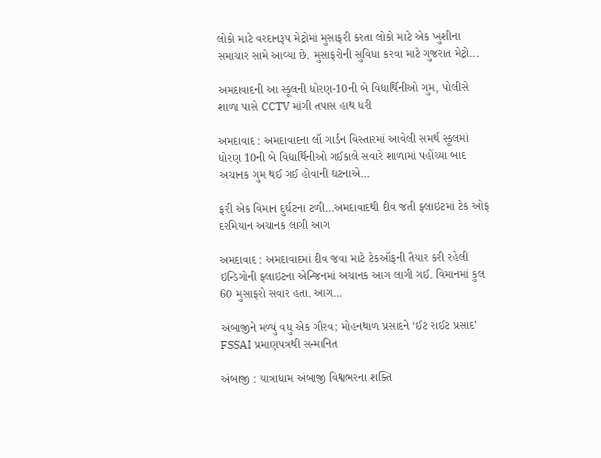લોકો માટે વરદાનરૂપ મેટ્રોમાં મુસાફરી કરતા લોકો માટે એક ખુશીના સમાચાર સામે આવ્યા છે. મુસાફરોની સુવિધા કરવા માટે ગુજરાત મેટ્રો...

અમદાવાદની આ સ્કૂલની ધોરણ-10ની બે વિદ્યાર્થિનીઓ ગુમ, પોલીસે શાળા પાસે CCTV માંગી તપાસ હાથ ધરી

અમદાવાદ : અમદાવાદના લૉ ગાર્ડન વિસ્તારમાં આવેલી સમર્થ સ્કૂલમાં ધોરણ 10ની બે વિદ્યાર્થિનીઓ ગઈકાલે સવારે શાળામાં પહોંચ્યા બાદ અચાનક ગુમ થઈ ગઈ હોવાની ઘટનાએ...

ફરી એક વિમાન દુર્ઘટના ટળી…અમદાવાદથી દીવ જતી ફ્લાઇટમાં ટેક ઓફ દરમિયાન અચાનક લાગી આગ

અમદાવાદ : અમદાવાદમાં દીવ જવા માટે ટેકઑફની તૈયાર કરી રહેલી ઇન્ડિગોની ફ્લાઇટના એન્જિનમાં અચાનક આગ લાગી ગઈ. વિમાનમાં કુલ 60 મુસાફરો સવાર હતા. આગ...

અંબાજીને મળ્યું વધુ એક ગૌરવ; મોહનથાળ પ્રસાદને ‘ઈટ રાઈટ પ્રસાદ’ FSSAI પ્રમાણપત્રથી સન્માનિત

અંબાજી : યાત્રાધામ અંબાજી વિશ્વભરના શક્તિ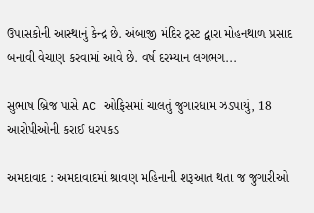ઉપાસકોની આસ્થાનું કેન્દ્ર છે. અંબાજી મંદિર ટ્રસ્ટ દ્વારા મોહનથાળ પ્રસાદ બનાવી વેચાણ કરવામાં આવે છે. વર્ષ દરમ્યાન લગભગ...

સુભાષ બ્રિજ પાસે AC ઓફિસમાં ચાલતું જુગારધામ ઝડપાયું, 18 આરોપીઓની કરાઈ ધરપકડ

અમદાવાદ : અમદાવાદમાં શ્રાવણ મહિનાની શરૂઆત થતા જ જુગારીઓ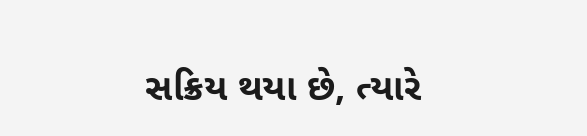સક્રિય થયા છે, ત્યારે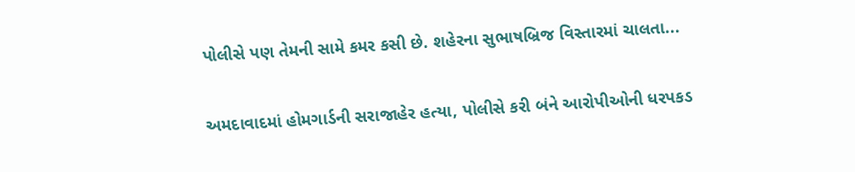પોલીસે પણ તેમની સામે કમર કસી છે. શહેરના સુભાષબ્રિજ વિસ્તારમાં ચાલતા...

અમદાવાદમાં હોમગાર્ડની સરાજાહેર હત્યા, પોલીસે કરી બંને આરોપીઓની ધરપકડ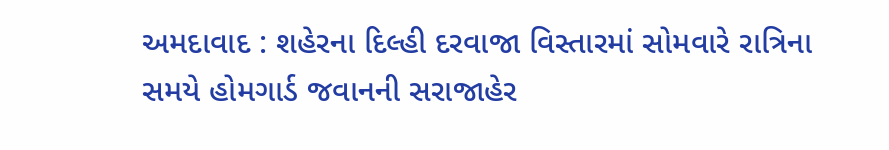અમદાવાદ : શહેરના દિલ્હી દરવાજા વિસ્તારમાં સોમવારે રાત્રિના સમયે હોમગાર્ડ જવાનની સરાજાહેર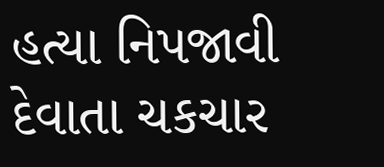હત્યા નિપજાવી દેવાતા ચકચાર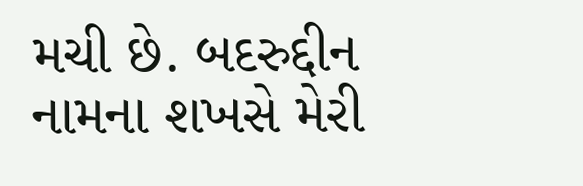મચી છે. બદરુદ્દીન નામના શખસે મેરી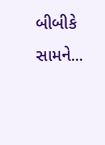બીબીકે સામને...